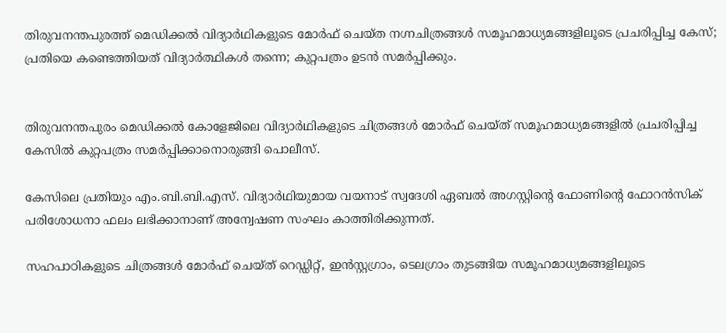തിരുവനന്തപുരത്ത് മെഡിക്കല്‍ വിദ്യാര്‍ഥികളുടെ മോര്‍ഫ് ചെയ്ത നഗ്നചിത്രങ്ങള്‍ സമൂഹമാധ്യമങ്ങളിലൂടെ പ്രചരിപ്പിച്ച കേസ്; പ്രതിയെ കണ്ടെത്തിയത് വിദ്യാര്‍ത്ഥികള്‍ തന്നെ; കുറ്റപത്രം ഉടൻ സമര്‍പ്പിക്കും.


തിരുവനന്തപുരം മെഡിക്കല്‍ കോളേജിലെ വിദ്യാർഥികളുടെ ചിത്രങ്ങള്‍ മോർഫ് ചെയ്ത് സമൂഹമാധ്യമങ്ങളില്‍ പ്രചരിപ്പിച്ച കേസില്‍ കുറ്റപത്രം സമർപ്പിക്കാനൊരുങ്ങി പൊലീസ്.

കേസിലെ പ്രതിയും എം.ബി.ബി.എസ്. വിദ്യാർഥിയുമായ വയനാട് സ്വദേശി ഏബല്‍ അഗസ്റ്റിന്റെ ഫോണിന്റെ ഫോറൻസിക് പരിശോധനാ ഫലം ലഭിക്കാനാണ് അന്വേഷണ സംഘം കാത്തിരിക്കുന്നത്.

സഹപാഠികളുടെ ചിത്രങ്ങള്‍ മോർഫ് ചെയ്ത് റെഡ്ഡിറ്റ്, ഇൻസ്റ്റഗ്രാം, ടെലഗ്രാം തുടങ്ങിയ സമൂഹമാധ്യമങ്ങളിലൂടെ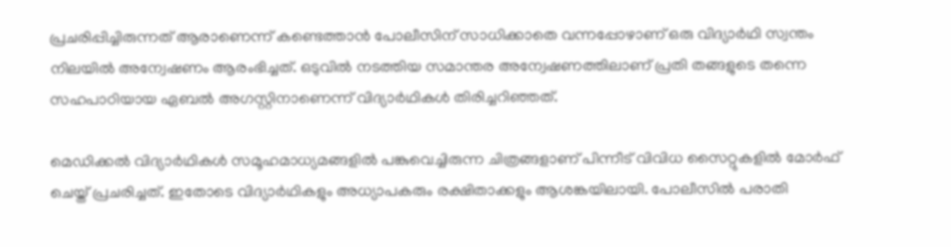പ്രചരിപ്പിച്ചിരുന്നത് ആരാണെന്ന് കണ്ടെത്താൻ പോലീസിന് സാധിക്കാതെ വന്നപ്പോഴാണ് ഒരു വിദ്യാർഥി സ്വന്തം നിലയില്‍ അന്വേഷണം ആരംഭിച്ചത്. ഒടുവില്‍ നടത്തിയ സമാന്തര അന്വേഷണത്തിലാണ് പ്രതി തങ്ങളുടെ തന്നെ സഹപാഠിയായ ഏബല്‍ അഗസ്റ്റിനാണെന്ന് വിദ്യാർഥികള്‍ തിരിച്ചറിഞ്ഞത്.

മെഡിക്കല്‍ വിദ്യാർഥികള്‍ സമൂഹമാധ്യമങ്ങളില്‍ പങ്കുവെച്ചിരുന്ന ചിത്രങ്ങളാണ് പിന്നീട് വിവിധ സൈറ്റുകളില്‍ മോർഫ് ചെയ്ത് പ്രചരിച്ചത്. ഇതോടെ വിദ്യാർഥികളും അധ്യാപകരും രക്ഷിതാക്കളും ആശങ്കയിലായി. പോലീസില്‍ പരാതി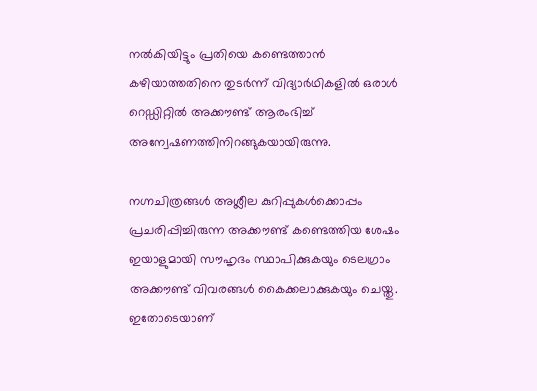നല്‍കിയിട്ടും പ്രതിയെ കണ്ടെത്താൻ കഴിയാത്തതിനെ തുടർന്ന് വിദ്യാർഥികളില്‍ ഒരാള്‍ റെഡ്ഡിറ്റില്‍ അക്കൗണ്ട് ആരംഭിച്ച്‌ അന്വേഷണത്തിനിറങ്ങുകയായിരുന്നു.

നഗ്നചിത്രങ്ങള്‍ അശ്ലീല കുറിപ്പുകള്‍ക്കൊപ്പം പ്രചരിപ്പിച്ചിരുന്ന അക്കൗണ്ട് കണ്ടെത്തിയ ശേഷം ഇയാളുമായി സൗഹൃദം സ്ഥാപിക്കുകയും ടെലഗ്രാം അക്കൗണ്ട് വിവരങ്ങള്‍ കൈക്കലാക്കുകയും ചെയ്തു. ഇതോടെയാണ്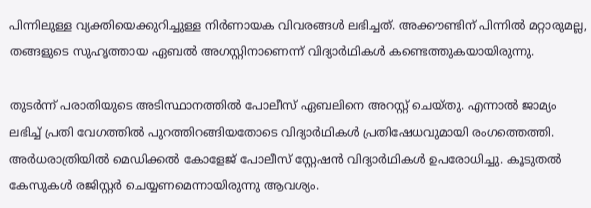പിന്നിലുള്ള വ്യക്തിയെക്കുറിച്ചുള്ള നിർണായക വിവരങ്ങള്‍ ലഭിച്ചത്. അക്കൗണ്ടിന് പിന്നില്‍ മറ്റാരുമല്ല, തങ്ങളുടെ സുഹൃത്തായ ഏബല്‍ അഗസ്റ്റിനാണെന്ന് വിദ്യാർഥികള്‍ കണ്ടെത്തുകയായിരുന്നു.

തുടർന്ന് പരാതിയുടെ അടിസ്ഥാനത്തില്‍ പോലീസ് ഏബലിനെ അറസ്റ്റ് ചെയ്തു. എന്നാല്‍ ജാമ്യം ലഭിച്ച്‌ പ്രതി വേഗത്തില്‍ പുറത്തിറങ്ങിയതോടെ വിദ്യാർഥികള്‍ പ്രതിഷേധവുമായി രംഗത്തെത്തി. അർധരാത്രിയില്‍ മെഡിക്കല്‍ കോളേജ് പോലീസ് സ്റ്റേഷൻ വിദ്യാർഥികള്‍ ഉപരോധിച്ചു. കൂടുതല്‍ കേസുകള്‍ രജിസ്റ്റർ ചെയ്യണമെന്നായിരുന്നു ആവശ്യം.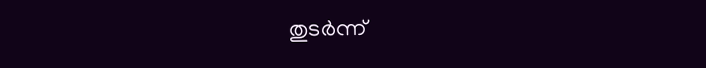തുടർന്ന്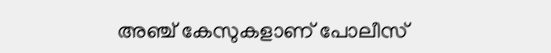അഞ്ച് കേസുകളാണ് പോലീസ്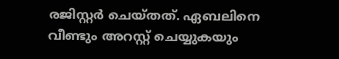രജിസ്റ്റർ ചെയ്തത്. ഏബലിനെ വീണ്ടും അറസ്റ്റ് ചെയ്യുകയും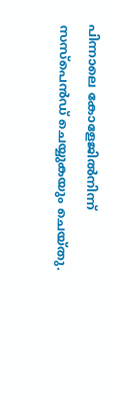പിന്നാലെ കോളേജില്‍നിന്ന് സസ്പെൻഡ് ചെയ്യുകയും ചെയ്തു.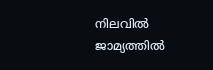നിലവില്‍ ജാമ്യത്തില്‍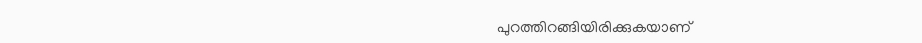പുറത്തിറങ്ങിയിരിക്കുകയാണ്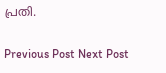പ്രതി.

Previous Post Next Post